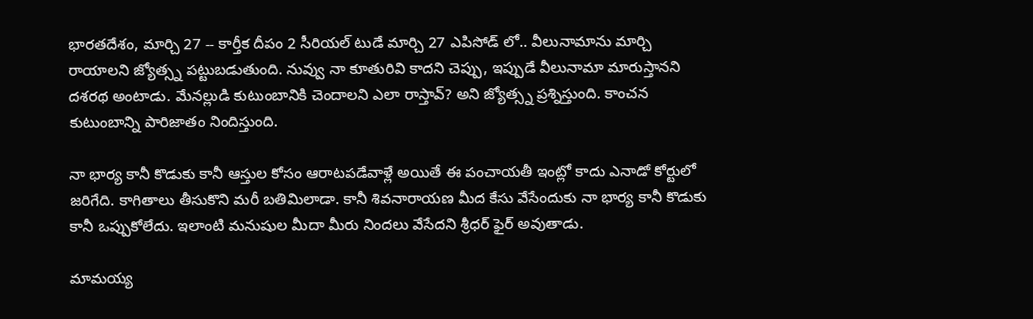భారతదేశం, మార్చి 27 -- కార్తీక దీపం 2 సీరియల్ టుడే మార్చి 27 ఎపిసోడ్ లో.. వీలునామాను మార్చి రాయాలని జ్యోత్స్న పట్టుబడుతుంది. నువ్వు నా కూతురివి కాదని చెప్పు, ఇప్పుడే వీలునామా మారుస్తానని దశరథ అంటాడు. మేనల్లుడి కుటుంబానికి చెందాలని ఎలా రాస్తావ్? అని జ్యోత్స్న ప్రశ్నిస్తుంది. కాంచన కుటుంబాన్ని పారిజాతం నిందిస్తుంది.

నా భార్య కానీ కొడుకు కానీ ఆస్తుల కోసం ఆరాటపడేవాళ్లే అయితే ఈ పంచాయతీ ఇంట్లో కాదు ఎనాడో కోర్టులో జరిగేది. కాగితాలు తీసుకొని మరీ బతిమిలాడా. కానీ శివనారాయణ మీద కేసు వేసేందుకు నా భార్య కానీ కొడుకు కానీ ఒప్పుకోలేదు. ఇలాంటి మనుషుల మీదా మీరు నిందలు వేసేదని శ్రీధర్ ఫైర్ అవుతాడు.

మామయ్య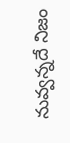నువ్వన్నదే నిజం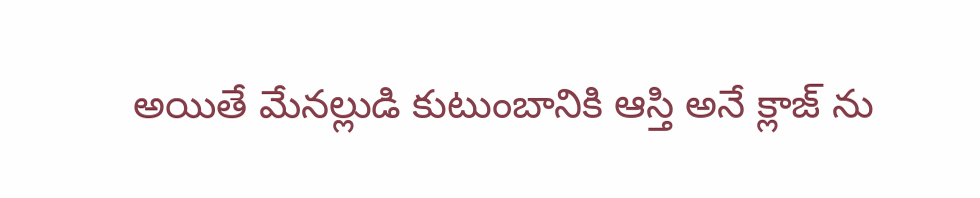అయితే మేనల్లుడి కుటుంబానికి ఆస్తి అనే క్లాజ్ ను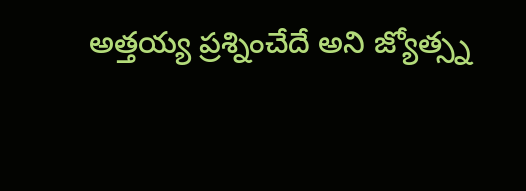అత్తయ్య ప్రశ్నించేదే అని జ్యోత్స్న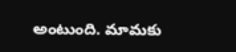అంటుంది. మామకు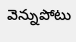వెన్నుపోటు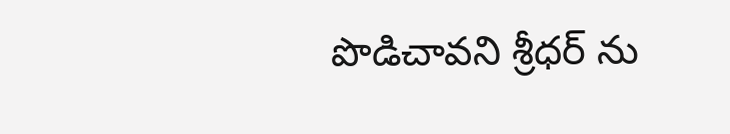పొడిచావని శ్రీధర్ ను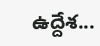ఉద్దేశ...